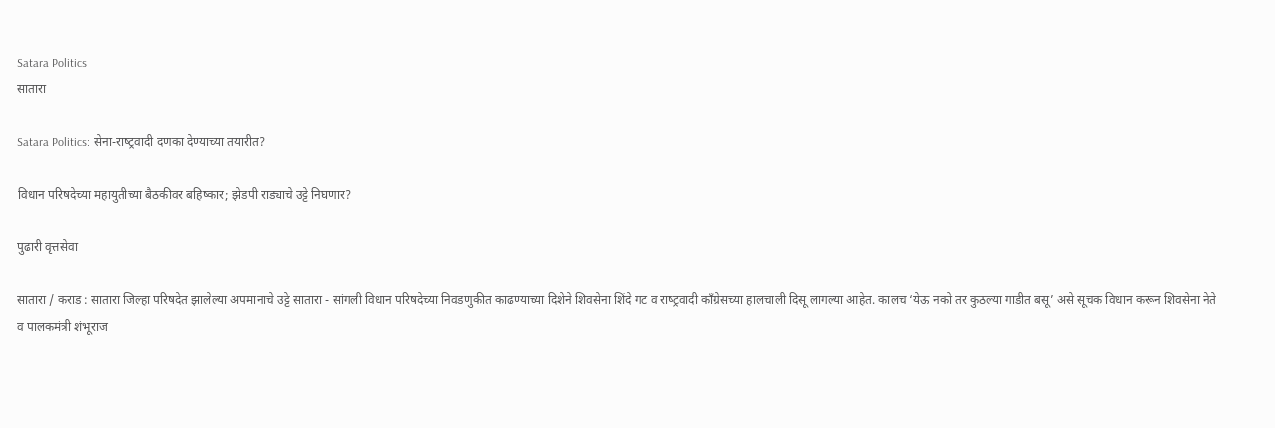Satara Politics
सातारा

Satara Politics: सेना-राष्‍ट्रवादी दणका देण्‍याच्‍या तयारीत?

विधान परिषदेच्‍या महायुतीच्‍या बैठकीवर बहिष्‍कार; झेडपी राड्याचे उट्टे निघणार?

पुढारी वृत्तसेवा

सातारा / कराड : सातारा जिल्‍हा परिषदेत झालेल्‍या अपमानाचे उट्टे सातारा - सांगली विधान परिषदेच्‍या निवडणुकीत काढण्‍याच्‍या दिशेने शिवसेना शिंदे गट व राष्‍ट्रवादी काँग्रेसच्‍या हालचाली दिसू लागल्‍या आहेत. कालच ‘येऊ नको तर कुठल्‍या गाडीत बसू’ असे सूचक विधान करून शिवसेना नेते व पालकमंत्री शंभूराज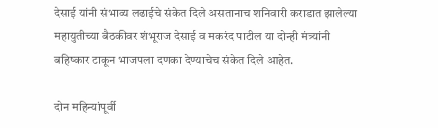देसाई यांनी संभाव्‍य लढाईचे संकेत दिले असतानाच शनिवारी कराडात झालेल्‍या महायुतीच्‍या बैठकीवर शंभूराज देसाई व मकरंद पाटील या दोन्‍ही मंत्र्यांनी बहिष्‍कार टाकून भाजपला दणका देण्‍याचेच संकेत दिले आहेत.

दोन महिन्यांपूर्वी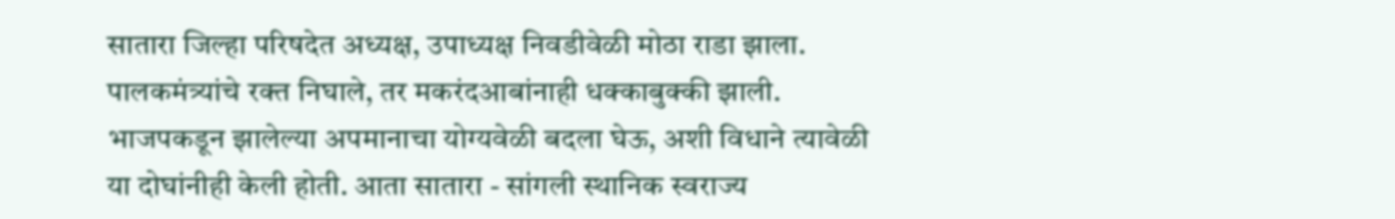सातारा जिल्हा परिषदेत अध्यक्ष, उपाध्यक्ष निवडीवेळी मोठा राडा झाला. पालकमंत्र्यांचे रक्‍त निघाले, तर मकरंदआबांनाही धक्‍काबुक्‍की झाली. भाजपकडून झालेल्‍या अपमानाचा योग्‍यवेळी बदला घेऊ, अशी विधाने त्‍यावेळी या दोघांनीही केली होती. आता सातारा - सांगली स्‍थानिक स्‍वराज्‍य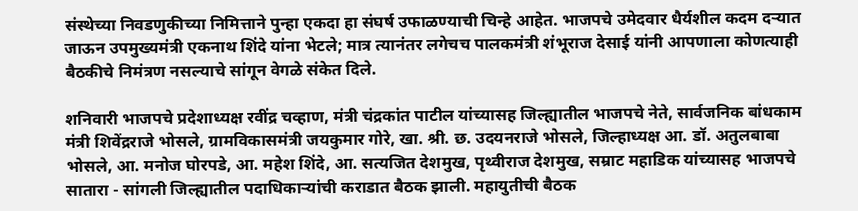संस्‍थेच्‍या निवडणुकीच्‍या निमित्ताने पुन्‍हा एकदा हा संघर्ष उफाळण्‍याची चिन्‍हे आहेत. भाजपचे उमेदवार धैर्यशील कदम दर्‍यात जाऊन उपमुख्‍यमंत्री एकनाथ शिंदे यांना भेटले; मात्र त्‍यानंतर लगेचच पालकमंत्री शंभूराज देसाई यांनी आपणाला कोणत्‍याही बैठकीचे निमंत्रण नसल्‍याचे सांगून वेगळे संकेत दिले.

शनिवारी भाजपचे प्रदेशाध्यक्ष रवींद्र चव्हाण, मंत्री चंद्रकांत पाटील यांच्यासह जिल्ह्यातील भाजपचे नेते, सार्वजनिक बांधकाम मंत्री शिवेंद्रराजे भोसले, ग्रामविकासमंत्री जयकुमार गोरे, खा. श्री. छ. उदयनराजे भोसले, जिल्हाध्यक्ष आ. डॉ. अतुलबाबा भोसले, आ. मनोज घोरपडे, आ. महेश शिंदे, आ. सत्यजित देशमुख, पृथ्वीराज देशमुख, सम्राट महाडिक यांच्यासह भाजपचे सातारा - सांगली जिल्ह्यातील पदाधिकार्‍यांची कराडात बैठक झाली. महायुतीची बैठक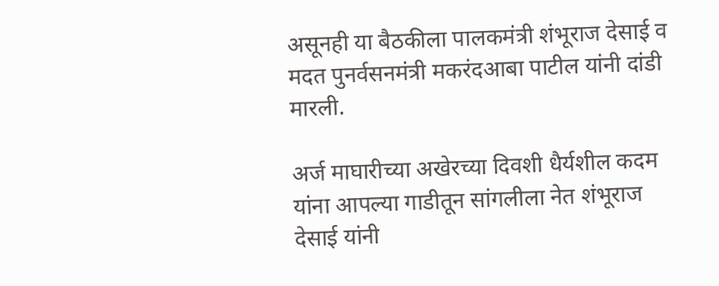असूनही या बैठकीला पालकमंत्री शंभूराज देसाई व मदत पुनर्वसनमंत्री मकरंदआबा पाटील यांनी दांडी मारली.

अर्ज माघारीच्या अखेरच्या दिवशी धैर्यशील कदम यांना आपल्या गाडीतून सांगलीला नेत शंभूराज देसाई यांनी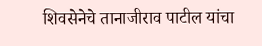शिवसेनेचे तानाजीराव पाटील यांचा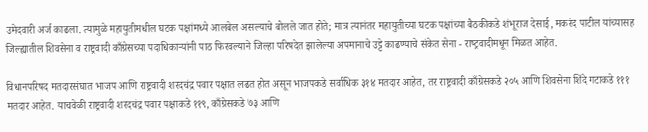उमेदवारी अर्ज काढला. त्यामुळे महायुतीमधील घटक पक्षांमध्ये आलबेल असल्याचे बोलले जात होते; मात्र त्यानंतर महायुतीच्या घटक पक्षांच्या बैठकीकडे शंभूराज देसाई, मकरंद पाटील यांच्यासह जिल्ह्यातील शिवसेना व राष्ट्रवादी काँग्रेसच्या पदाधिकार्‍यांनी पाठ फिरवल्याने जिल्‍हा परिषदेत झालेल्‍या अपमानाचे उट्टे काढण्‍याचे संकेत सेना - राष्‍ट्रवादीमधून मिळत आहेत.

विधानपरिषद मतदारसंघात भाजप आणि राष्ट्रवादी शरदचंद्र पवार पक्षात लढत होत असून भाजपकडे सर्वाधिक ३१४ मतदार आहेत, तर राष्ट्रवादी काँग्रेसकडे २०५ आणि शिवसेना शिंदे गटाकडे १११ मतदार आहेत. याचवेळी राष्ट्रवादी शरदचंद्र पवार पक्षाकडे ११९, काँग्रेसकडे ७३ आणि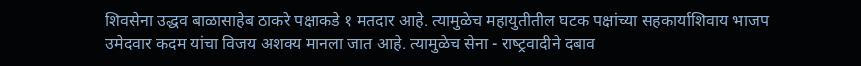शिवसेना उद्धव बाळासाहेब ठाकरे पक्षाकडे १ मतदार आहे. त्यामुळेच महायुतीतील घटक पक्षांच्या सहकार्याशिवाय भाजप उमेदवार कदम यांचा विजय अशक्य मानला जात आहे. त्‍यामुळेच सेना - राष्‍ट्रवादीने दबाव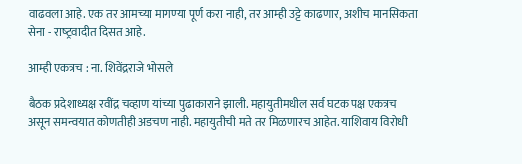वाढवला आहे. एक तर आमच्‍या मागण्‍या पूर्ण करा नाही, तर आम्‍ही उट्टे काढणार, अशीच मानसिकता सेना - राष्‍ट्रवादीत दिसत आहे.

आम्ही एकत्रच : ना. शिवेंद्रराजे भोसले

बैठक प्रदेशाध्यक्ष रवींद्र चव्हाण यांच्या पुढाकाराने झाली. महायुतीमधील सर्व घटक पक्ष एकत्रच असून समन्वयात कोणतीही अडचण नाही. महायुतीची मते तर मिळणारच आहेत. याशिवाय विरोधी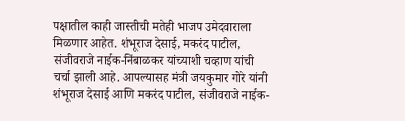पक्षातील काही जास्तीची मतेही भाजप उमेदवाराला मिळणार आहेत. शंभूराज देसाई, मकरंद पाटील, संजीवराजे नाईक-निंबाळकर यांच्याशी चव्हाण यांची चर्चा झाली आहे. आपल्यासह मंत्री जयकुमार गोरे यांनी शंभूराज देसाई आणि मकरंद पाटील, संजीवराजे नाईक-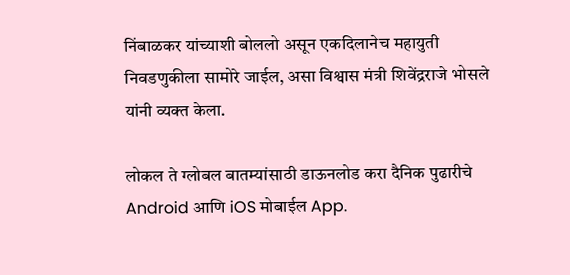निंबाळकर यांच्याशी बोललो असून एकदिलानेच महायुती निवडणुकीला सामोरे जाईल, असा विश्वास मंत्री शिवेंद्रराजे भोसले यांनी व्यक्त केला.

लोकल ते ग्लोबल बातम्यांसाठी डाऊनलोड करा दैनिक पुढारीचे Android आणि iOS मोबाईल App.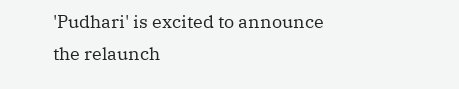'Pudhari' is excited to announce the relaunch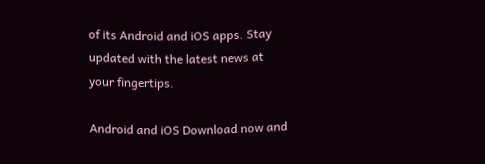of its Android and iOS apps. Stay updated with the latest news at your fingertips.

Android and iOS Download now and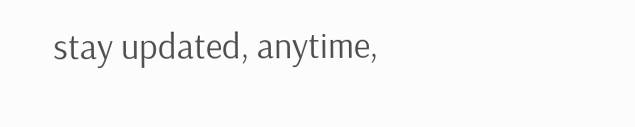stay updated, anytime,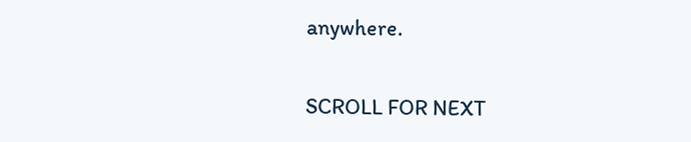anywhere.

SCROLL FOR NEXT